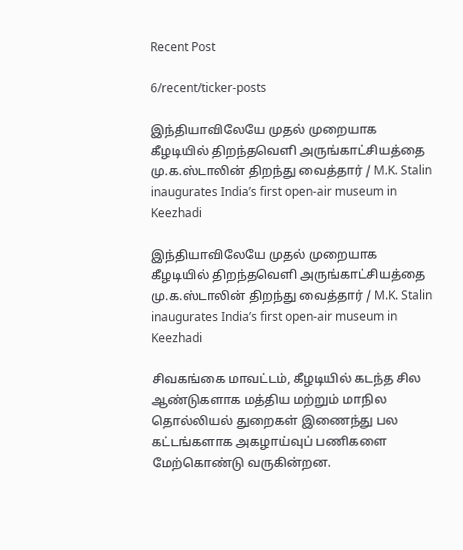Recent Post

6/recent/ticker-posts

இந்தியாவிலேயே முதல் முறையாக கீழடியில் திறந்தவெளி அருங்காட்சியத்தை மு.க.ஸ்டாலின் திறந்து வைத்தார் / M.K. Stalin inaugurates India’s first open-air museum in Keezhadi

இந்தியாவிலேயே முதல் முறையாக கீழடியில் திறந்தவெளி அருங்காட்சியத்தை மு.க.ஸ்டாலின் திறந்து வைத்தார் / M.K. Stalin inaugurates India’s first open-air museum in Keezhadi

சிவகங்கை மாவட்டம், கீழடியில் கடந்த சில ஆண்டுகளாக மத்திய மற்றும் மாநில தொல்லியல் துறைகள் இணைந்து பல கட்டங்களாக அகழாய்வுப் பணிகளை மேற்கொண்டு வருகின்றன.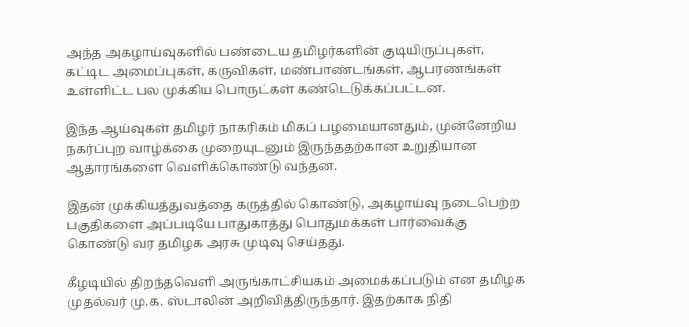அந்த அகழாய்வுகளில் பண்டைய தமிழர்களின் குடியிருப்புகள், கட்டிட அமைப்புகள், கருவிகள், மண்பாண்டங்கள், ஆபரணங்கள் உள்ளிட்ட பல முக்கிய பொருட்கள் கண்டெடுக்கப்பட்டன.

இந்த ஆய்வுகள் தமிழர் நாகரிகம் மிகப் பழமையானதும், முன்னேறிய நகர்ப்புற வாழ்க்கை முறையுடனும் இருந்ததற்கான உறுதியான ஆதாரங்களை வெளிக்கொண்டு வந்தன.

இதன் முக்கியத்துவத்தை கருத்தில் கொண்டு, அகழாய்வு நடைபெற்ற பகுதிகளை அப்படியே பாதுகாத்து பொதுமக்கள் பார்வைக்கு கொண்டு வர தமிழக அரசு முடிவு செய்தது.

கீழடியில் திறந்தவெளி அருங்காட்சியகம் அமைக்கப்படும் என தமிழக முதல்வர் மு.க. ஸ்டாலின் அறிவித்திருந்தார். இதற்காக நிதி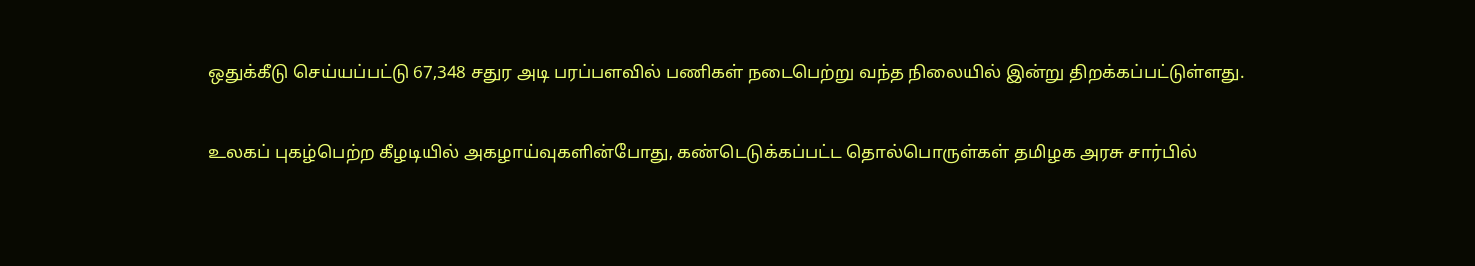ஒதுக்கீடு செய்யப்பட்டு 67,348 சதுர அடி பரப்பளவில் பணிகள் நடைபெற்று வந்த நிலையில் இன்று திறக்கப்பட்டுள்ளது.

உலகப் புகழ்பெற்ற கீழடியில் அகழாய்வுகளின்போது, கண்டெடுக்கப்பட்ட தொல்பொருள்கள் தமிழக அரசு சார்பில்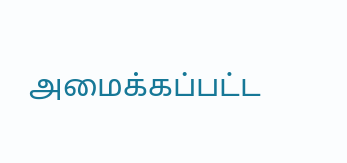அமைக்கப்பட்ட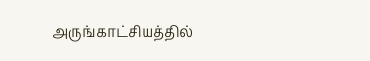அருங்காட்சியத்தில்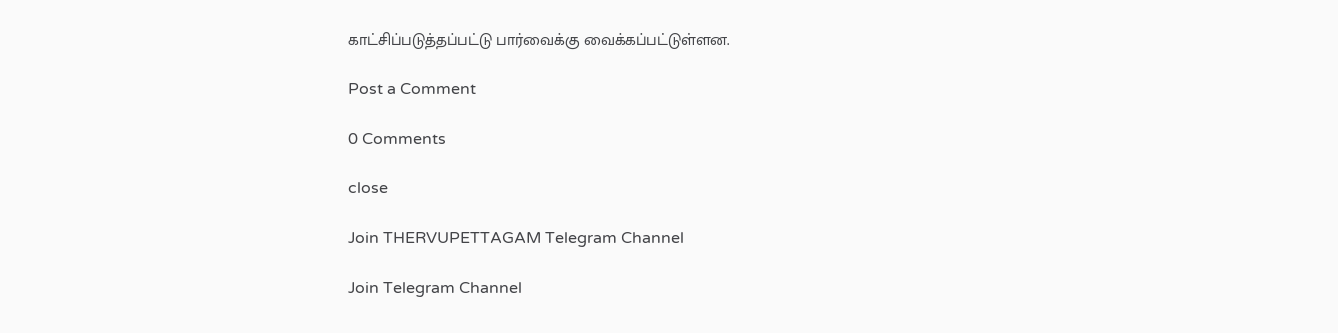காட்சிப்படுத்தப்பட்டு பார்வைக்கு வைக்கப்பட்டுள்ளன.

Post a Comment

0 Comments

close

Join THERVUPETTAGAM Telegram Channel

Join Telegram Channel